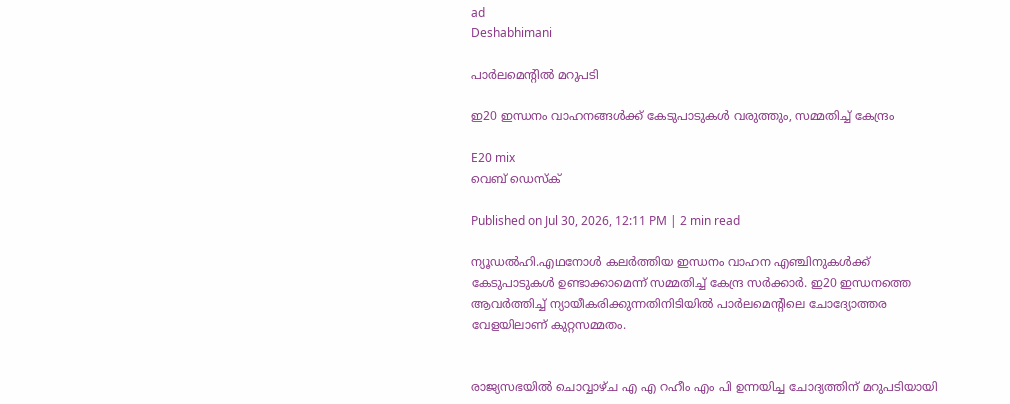ad
Deshabhimani

പാര്‍ലമെന്റിൽ മറുപടി

ഇ20 ഇന്ധനം വാഹനങ്ങൾക്ക് കേടുപാടുകൾ വരുത്തും, സമ്മതിച്ച് കേന്ദ്രം

E20 mix
വെബ് ഡെസ്ക്

Published on Jul 30, 2026, 12:11 PM | 2 min read

ന്യൂഡൽഹി.എഥനോൾ കലര്‍ത്തിയ ഇന്ധനം വാഹന എഞ്ചിനുകൾക്ക് കേടുപാടുകൾ ഉണ്ടാക്കാമെന്ന് സമ്മതിച്ച് കേന്ദ്ര സര്‍ക്കാര്‍. ഇ20 ഇന്ധനത്തെ ആവര്‍ത്തിച്ച് ന്യായീകരിക്കുന്നതിനിടിയിൽ പാര്‍ലമെന്റിലെ ചോദ്യോത്തര വേളയിലാണ് കുറ്റസമ്മതം.


രാജ്യസഭയിൽ ചൊവ്വാഴ്ച എ എ റഹീം എം പി ഉന്നയിച്ച ചോദ്യത്തിന് മറുപടിയായി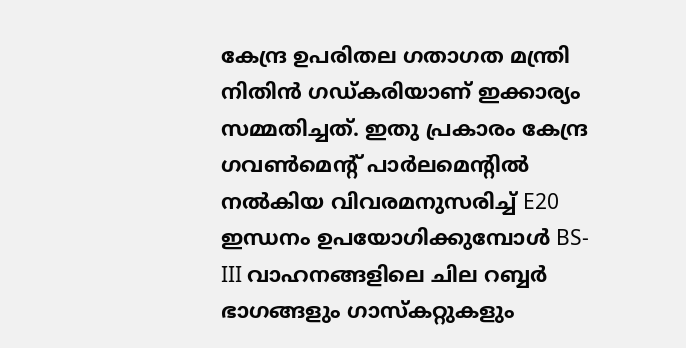കേന്ദ്ര ഉപരിതല ഗതാഗത മന്ത്രി നിതിൻ ഗഡ്കരിയാണ് ഇക്കാര്യം സമ്മതിച്ചത്. ഇതു പ്രകാരം കേന്ദ്ര ഗവൺമെന്റ് പാർലമെന്റിൽ നൽകിയ വിവരമനുസരിച്ച് E20 ഇന്ധനം ഉപയോഗിക്കുമ്പോൾ BS-III വാഹനങ്ങളിലെ ചില റബ്ബർ ഭാഗങ്ങളും ഗാസ്കറ്റുകളും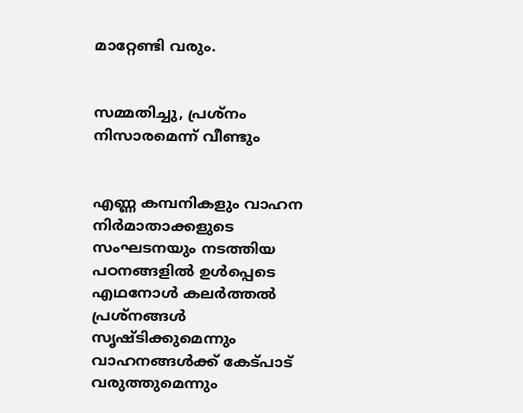മാറ്റേണ്ടി വരും.


സമ്മതിച്ചു, പ്രശ്നം നിസാരമെന്ന് വീണ്ടും


എണ്ണ കമ്പനികളും വാഹന നിര്‍മാതാക്കളുടെ സംഘടനയും നടത്തിയ പഠനങ്ങളിൽ ഉൾപ്പെടെ എഥനോൾ കലര്‍ത്തൽ പ്രശ്നങ്ങൾ സൃഷ്ടിക്കുമെന്നും വാഹനങ്ങൾക്ക് കേട്പാട് വരുത്തുമെന്നും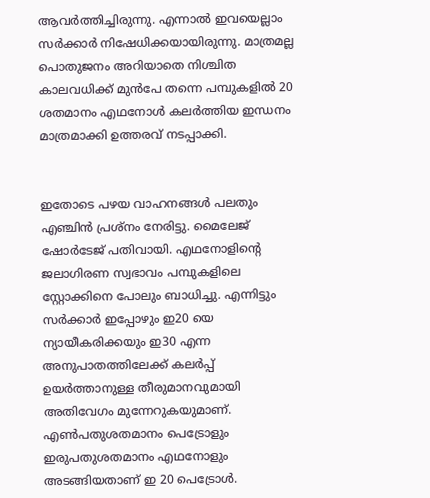ആവര്‍ത്തിച്ചിരുന്നു. എന്നാൽ ഇവയെല്ലാം സര്‍ക്കാര്‍ നിഷേധിക്കയായിരുന്നു. മാത്രമല്ല പൊതുജനം അറിയാതെ നിശ്ചിത കാലവധിക്ക് മുൻപേ തന്നെ പമ്പുകളിൽ 20 ശതമാനം എഥനോൾ കലര്‍ത്തിയ ഇന്ധനം മാത്രമാക്കി ഉത്തരവ് നടപ്പാക്കി.


ഇതോടെ പഴയ വാഹനങ്ങൾ പലതും എഞ്ചിൻ പ്രശ്നം നേരിട്ടു. മൈലേജ് ഷോര്‍ടേജ് പതിവായി. എഥനോളിന്റെ ജലാഗിരണ സ്വഭാവം പമ്പുകളിലെ സ്റ്റോക്കിനെ പോലും ബാധിച്ചു. എന്നിട്ടും സര്‍ക്കാര്‍ ഇപ്പോഴും ഇ20 യെ ന്യായീകരിക്കയും ഇ30 എന്ന അനുപാതത്തിലേക്ക് കലര്‍പ്പ് ഉയര്‍ത്താനുള്ള തീരുമാനവുമായി അതിവേഗം മുന്നേറുകയുമാണ്. എൺപതുശതമാനം പെട്രോളും ഇരുപതുശതമാനം എഥനോളും അടങ്ങിയതാണ് ഇ 20 പെട്രോൾ.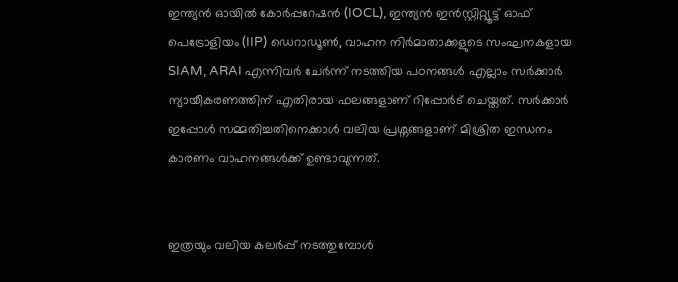ഇന്ത്യൻ ഓയിൽ കോർപ്പറേഷൻ (IOCL), ഇന്ത്യൻ ഇൻസ്റ്റിറ്റ്യൂട്ട് ഓഫ് പെട്രോളിയം (IIP) ഡെറാഡൂൺ, വാഹന നിര്‍മാതാക്കളുടെ സംഘനകളായ SIAM, ARAI എന്നിവർ ചേർന്ന് നടത്തിയ പഠനങ്ങൾ എല്ലാം സര്‍ക്കാര്‍ ന്യായീകരണത്തിന് എതിരായ ഫലങ്ങളാണ് റിപ്പോര്‍ട് ചെയ്തത്. സര്‍ക്കാര്‍ ഇപ്പോൾ സമ്മതിച്ചതിനെക്കാൾ വലിയ പ്രശ്നങ്ങളാണ് മിശ്രിത ഇന്ധനം കാരണം വാഹനങ്ങൾക്ക് ഉണ്ടാവുന്നത്.


ഇത്രയും വലിയ കലര്‍പ്പ് നടത്തുമ്പോൾ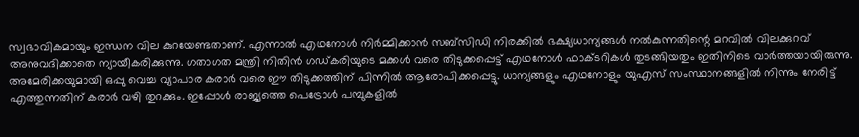സ്വഭാവികമായും ഇന്ധന വില കുറയേണ്ടതാണ്. എന്നാൽ എഥനോൾ നിര്‍മ്മിക്കാൻ സബ്സിഡി നിരക്കിൽ ഭക്ഷ്യധാന്യങ്ങൾ നൽകുന്നതിന്റെ മറവിൽ വിലക്കുറവ് അനുവദിക്കാതെ ന്യായീകരിക്കുന്നു. ഗതാഗത മന്ത്രി നിതിൻ ഗഡ്കരിയുടെ മക്കൾ വരെ തിടുക്കപ്പെട്ട് എഥനോൾ ഫാക്ടറികൾ തുടങ്ങിയതും ഇതിനിടെ വാര്‍ത്തയായിരുന്നു. അമേരിക്കയുമായി ഒപ്പു വെച്ച വ്യാപാര കരാര്‍ വരെ ഈ തിടുക്കത്തിന് പിന്നിൽ ആരോപിക്കപ്പെട്ടു. ധാന്യങ്ങളും എഥനോളും യുഎസ് സംസ്ഥാനങ്ങളിൽ നിന്നും നേരിട്ട് എത്തുന്നതിന് കരാര്‍ വഴി തുറക്കും. ഇപ്പോൾ രാജ്യത്തെ പെട്രോൾ പമ്പുകളിൽ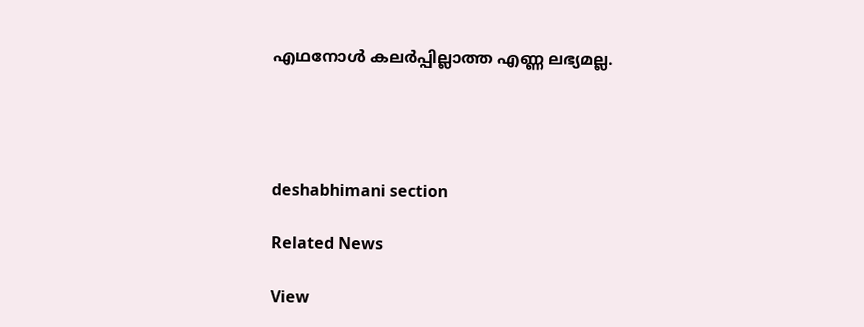എഥനോൾ കലര്‍പ്പില്ലാത്ത എണ്ണ ലഭ്യമല്ല.




deshabhimani section

Related News

View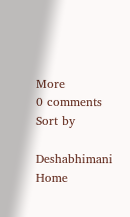More
0 comments
Sort by

Deshabhimani
Home